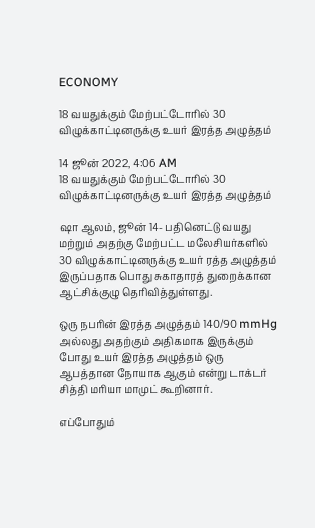ECONOMY

18 வயதுக்கும் மேற்பட்டோரில் 30 விழுக்காட்டினருக்கு உயர் இரத்த அழுத்தம்

14 ஜூன் 2022, 4:06 AM
18 வயதுக்கும் மேற்பட்டோரில் 30 விழுக்காட்டினருக்கு உயர் இரத்த அழுத்தம்

ஷா ஆலம், ஜூன் 14- பதினெட்டு வயது மற்றும் அதற்கு மேற்பட்ட மலேசியர்களில் 30 விழுக்காட்டினருக்கு உயர் ரத்த அழுத்தம் இருப்பதாக பொது சுகாதாரத் துறைக்கான ஆட்சிக்குழு தெரிவித்துள்ளது.

ஒரு நபரின் இரத்த அழுத்தம் 140/90 mmHg அல்லது அதற்கும் அதிகமாக இருக்கும் போது உயர் இரத்த அழுத்தம் ஒரு ஆபத்தான நோயாக ஆகும் என்று டாக்டர் சித்தி மரியா மாமுட் கூறினார்.

எப்போதும்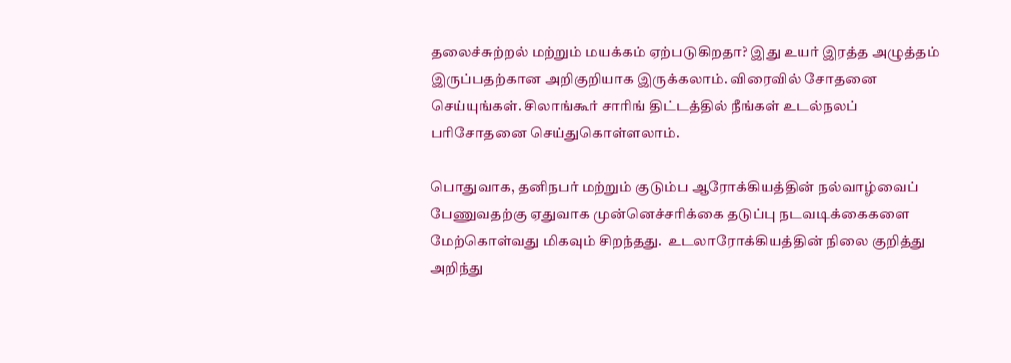தலைச்சுற்றல் மற்றும் மயக்கம் ஏற்படுகிறதா? இது உயர் இரத்த அழுத்தம் இருப்பதற்கான அறிகுறியாக இருக்கலாம். விரைவில் சோதனை செய்யுங்கள். சிலாங்கூர் சாரிங் திட்டத்தில் நீங்கள் உடல்நலப் பரிசோதனை செய்துகொள்ளலாம்.

பொதுவாக, தனிநபர் மற்றும் குடும்ப ஆரோக்கியத்தின் நல்வாழ்வைப் பேணுவதற்கு ஏதுவாக முன்னெச்சரிக்கை தடுப்பு நடவடிக்கைகளை மேற்கொள்வது மிகவும் சிறந்தது.  உடலாரோக்கியத்தின் நிலை குறித்து அறிந்து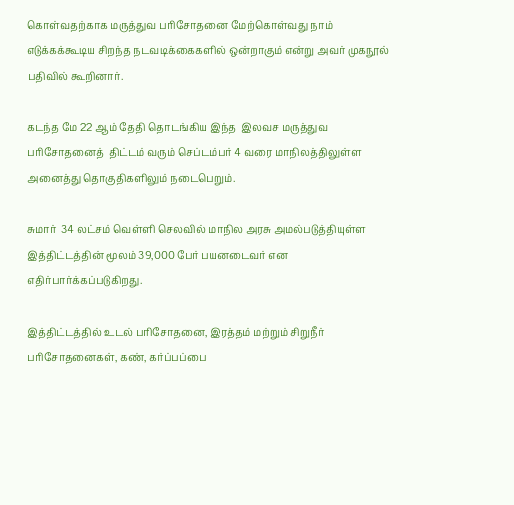கொள்வதற்காக மருத்துவ பரிசோதனை மேற்கொள்வது நாம் எடுக்கக்கூடிய சிறந்த நடவடிக்கைகளில் ஒன்றாகும் என்று அவர் முகநூல்  பதிவில் கூறினார்.

கடந்த மே 22 ஆம் தேதி தொடங்கிய இந்த  இலவச மருத்துவ பரிசோதனைத்  திட்டம் வரும் செப்டம்பர் 4 வரை மாநிலத்திலுள்ள அனைத்து தொகுதிகளிலும் நடைபெறும்.

சுமார்  34 லட்சம் வெள்ளி செலவில் மாநில அரசு அமல்படுத்தியுள்ள இத்திட்டத்தின் மூலம் 39,000 பேர் பயனடைவர் என எதிர்பார்க்கப்படுகிறது.

இத்திட்டத்தில் உடல் பரிசோதனை, இரத்தம் மற்றும் சிறுநீர் பரிசோதனைகள், கண், கர்ப்பப்பை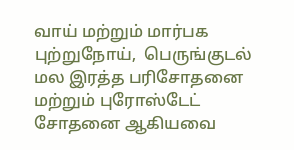வாய் மற்றும் மார்பக புற்றுநோய்,  பெருங்குடல் மல இரத்த பரிசோதனை மற்றும் புரோஸ்டேட்  சோதனை ஆகியவை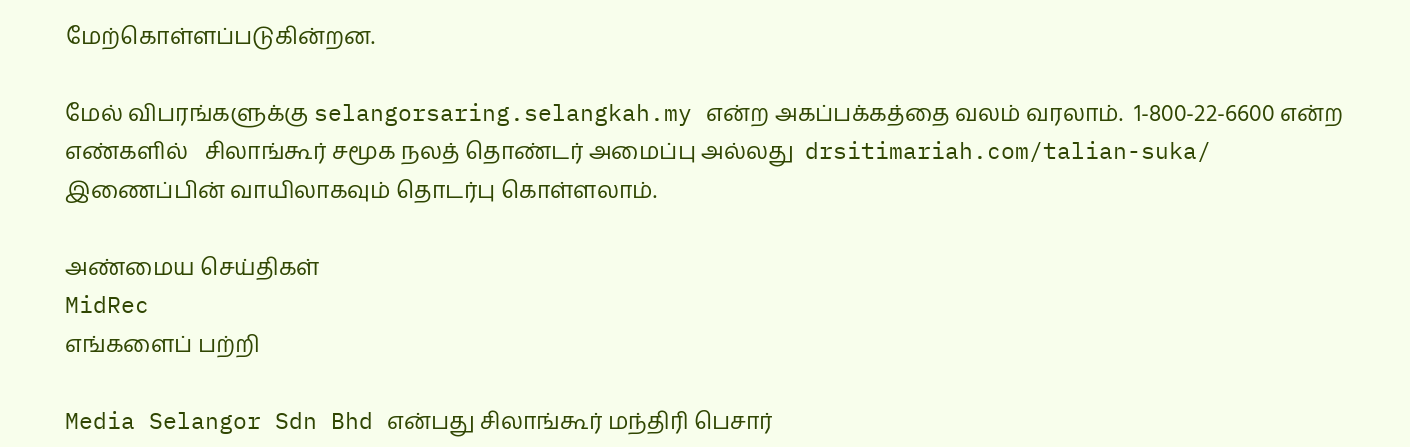மேற்கொள்ளப்படுகின்றன.

மேல் விபரங்களுக்கு selangorsaring.selangkah.my என்ற அகப்பக்கத்தை வலம் வரலாம்.  1-800-22-6600 என்ற எண்களில்   சிலாங்கூர் சமூக நலத் தொண்டர் அமைப்பு அல்லது  drsitimariah.com/talian-suka/ இணைப்பின் வாயிலாகவும் தொடர்பு கொள்ளலாம்.

அண்மைய செய்திகள்
MidRec
எங்களைப் பற்றி

Media Selangor Sdn Bhd என்பது சிலாங்கூர் மந்திரி பெசார்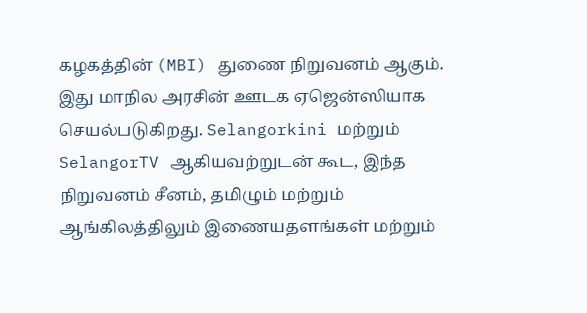கழகத்தின் (MBI) துணை நிறுவனம் ஆகும். இது மாநில அரசின் ஊடக ஏஜென்ஸியாக செயல்படுகிறது. Selangorkini மற்றும் SelangorTV ஆகியவற்றுடன் கூட, இந்த நிறுவனம் சீனம், தமிழும் மற்றும் ஆங்கிலத்திலும் இணையதளங்கள் மற்றும்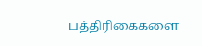பத்திரிகைகளை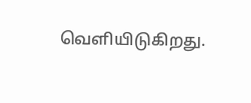வெளியிடுகிறது.